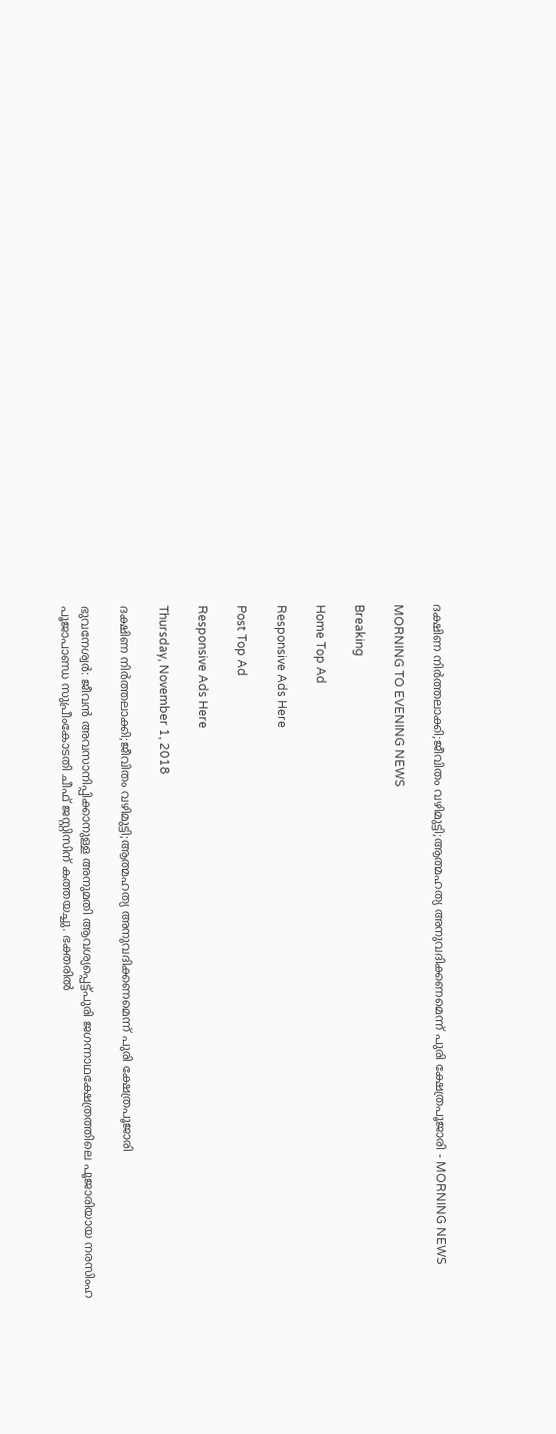ദക്ഷിണ നിര്‍ത്തലാക്കി;ജീവിതം വഴിമുട്ടി;ആത്മഹത്യ അനുവദിക്കണമെന്ന് പുരി ക്ഷേത്രപൂജാരി - MORNING NEWS

MORNING TO EVENING NEWS

Breaking

Home Top Ad

Responsive Ads Here

Post Top Ad

Responsive Ads Here

Thursday, November 1, 2018

ദക്ഷിണ നിര്‍ത്തലാക്കി;ജീവിതം വഴിമുട്ടി;ആത്മഹത്യ അനുവദിക്കണമെന്ന് പുരി ക്ഷേത്രപൂജാരി

ഭുവനേശ്വർ: ജീവൻ അവസാനിപ്പിക്കാനുള്ള അനുമതി ആവശ്യപ്പെട്ട്പുരി ജഗന്നാഥക്ഷേത്രത്തിലെ പൂജാരിയായ നരസിംഹ പൂജാപാണ്ഡ സുപ്രീംകോടതി ചീഫ് ജസ്റ്റിസിന് കത്തയച്ചു. ഭക്തരിൽ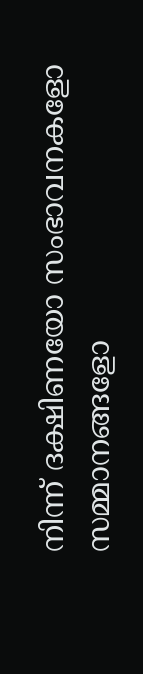നിന്ന് ദക്ഷിണയോ സംഭാവനകളോ സമ്മാനങ്ങളോ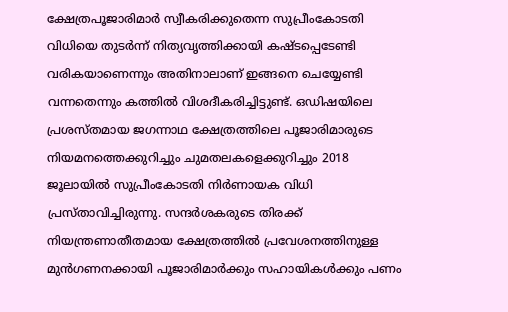ക്ഷേത്രപൂജാരിമാർ സ്വീകരിക്കുതെന്ന സുപ്രീംകോടതി വിധിയെ തുടർന്ന് നിത്യവൃത്തിക്കായി കഷ്ടപ്പെടേണ്ടി വരികയാണെന്നും അതിനാലാണ് ഇങ്ങനെ ചെയ്യേണ്ടി വന്നതെന്നും കത്തിൽ വിശദീകരിച്ചിട്ടുണ്ട്. ഒഡിഷയിലെ പ്രശസ്തമായ ജഗന്നാഥ ക്ഷേത്രത്തിലെ പൂജാരിമാരുടെ നിയമനത്തെക്കുറിച്ചും ചുമതലകളെക്കുറിച്ചും 2018 ജൂലായിൽ സുപ്രീംകോടതി നിർണായക വിധി പ്രസ്താവിച്ചിരുന്നു. സന്ദർശകരുടെ തിരക്ക് നിയന്ത്രണാതീതമായ ക്ഷേത്രത്തിൽ പ്രവേശനത്തിനുള്ള മുൻഗണനക്കായി പൂജാരിമാർക്കും സഹായികൾക്കും പണം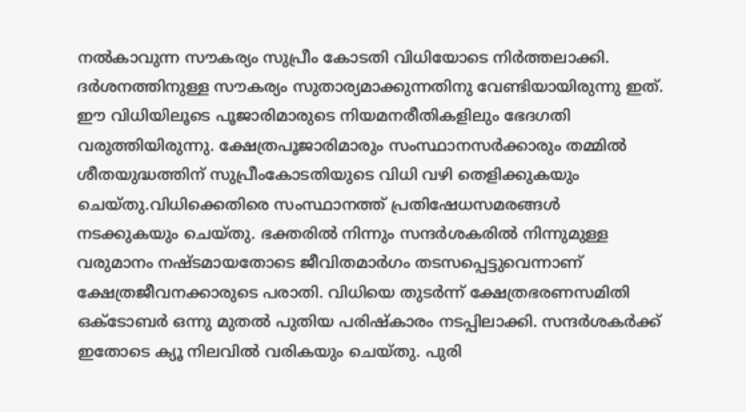നൽകാവുന്ന സൗകര്യം സുപ്രീം കോടതി വിധിയോടെ നിർത്തലാക്കി. ദർശനത്തിനുള്ള സൗകര്യം സുതാര്യമാക്കുന്നതിനു വേണ്ടിയായിരുന്നു ഇത്. ഈ വിധിയിലൂടെ പൂജാരിമാരുടെ നിയമനരീതികളിലും ഭേദഗതി വരുത്തിയിരുന്നു. ക്ഷേത്രപൂജാരിമാരും സംസ്ഥാനസർക്കാരും തമ്മിൽ ശീതയുദ്ധത്തിന് സുപ്രീംകോടതിയുടെ വിധി വഴി തെളിക്കുകയും ചെയ്തു.വിധിക്കെതിരെ സംസ്ഥാനത്ത് പ്രതിഷേധസമരങ്ങൾ നടക്കുകയും ചെയ്തു. ഭക്തരിൽ നിന്നും സന്ദർശകരിൽ നിന്നുമുള്ള വരുമാനം നഷ്ടമായതോടെ ജീവിതമാർഗം തടസപ്പെട്ടുവെന്നാണ് ക്ഷേത്രജീവനക്കാരുടെ പരാതി. വിധിയെ തുടർന്ന് ക്ഷേത്രഭരണസമിതി ഒക്ടോബർ ഒന്നു മുതൽ പുതിയ പരിഷ്കാരം നടപ്പിലാക്കി. സന്ദർശകർക്ക് ഇതോടെ ക്യൂ നിലവിൽ വരികയും ചെയ്തു. പുരി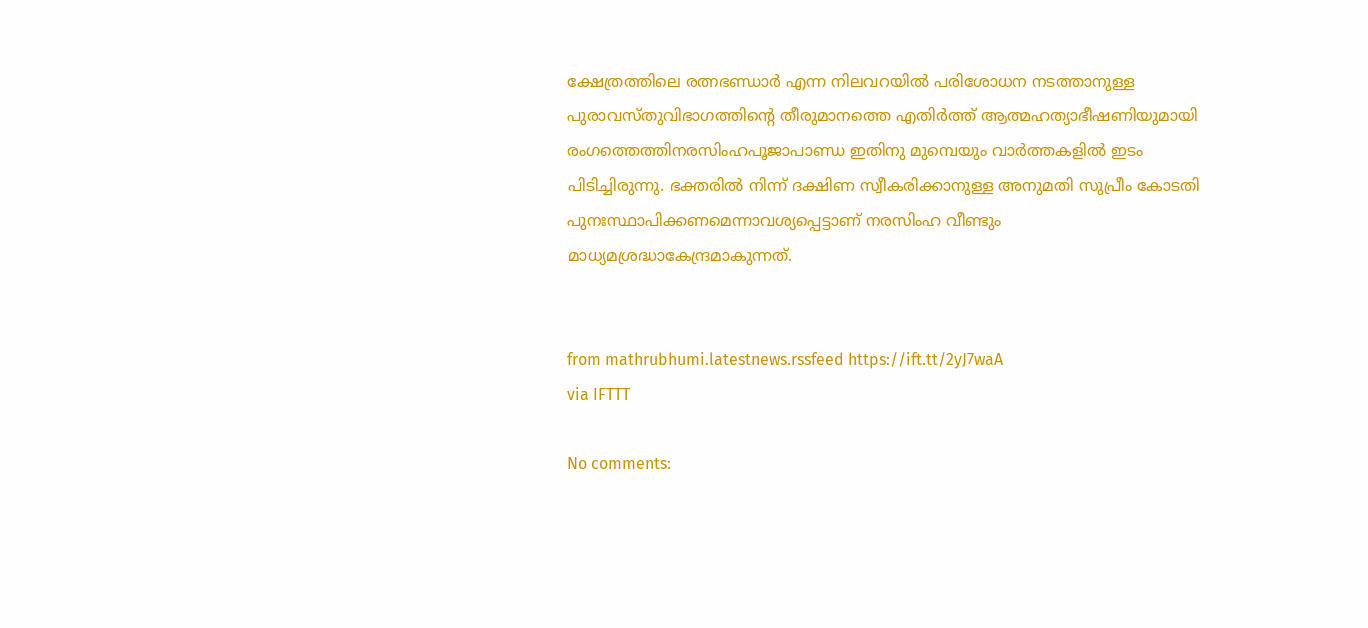ക്ഷേത്രത്തിലെ രത്നഭണ്ഡാർ എന്ന നിലവറയിൽ പരിശോധന നടത്താനുള്ള പുരാവസ്തുവിഭാഗത്തിന്റെ തീരുമാനത്തെ എതിർത്ത് ആത്മഹത്യാഭീഷണിയുമായി രംഗത്തെത്തിനരസിംഹപൂജാപാണ്ഡ ഇതിനു മുമ്പെയും വാർത്തകളിൽ ഇടം പിടിച്ചിരുന്നു. ഭക്തരിൽ നിന്ന് ദക്ഷിണ സ്വീകരിക്കാനുള്ള അനുമതി സുപ്രീം കോടതി പുനഃസ്ഥാപിക്കണമെന്നാവശ്യപ്പെട്ടാണ് നരസിംഹ വീണ്ടും മാധ്യമശ്രദ്ധാകേന്ദ്രമാകുന്നത്.


from mathrubhumi.latestnews.rssfeed https://ift.tt/2yJ7waA
via IFTTT

No comments: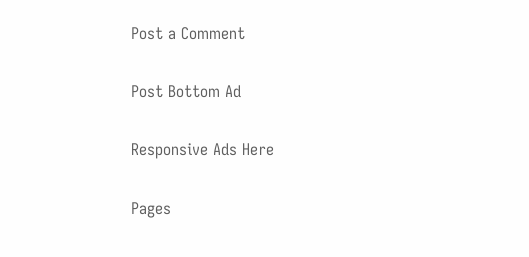Post a Comment

Post Bottom Ad

Responsive Ads Here

Pages